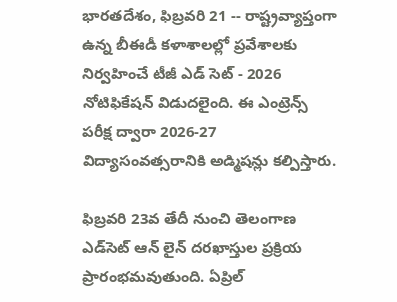భారతదేశం, ఫిబ్రవరి 21 -- రాష్ట్రవ్యాప్తంగా ఉన్న బీఈడీ కళాశాలల్లో ప్రవేశాలకు నిర్వహించే టీజీ ఎడ్ సెట్ - 2026 నోటిఫికేషన్ విడుదలైంది. ఈ ఎంట్రెన్స్ పరీక్ష ద్వారా 2026-27 విద్యాసంవత్సరానికి అడ్మిషన్లు కల్పిస్తారు.

ఫిబ్రవరి 23వ తేదీ నుంచి తెలంగాణ ఎడ్‌సెట్ ఆన్ లైన్ దరఖాస్తుల ప్రక్రియ ప్రారంభమవుతుంది. ఏప్రిల్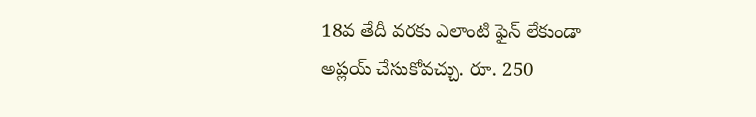18వ తేదీ వరకు ఎలాంటి ఫైన్ లేకుండా అప్లయ్ చేసుకోవచ్చు. రూ. 250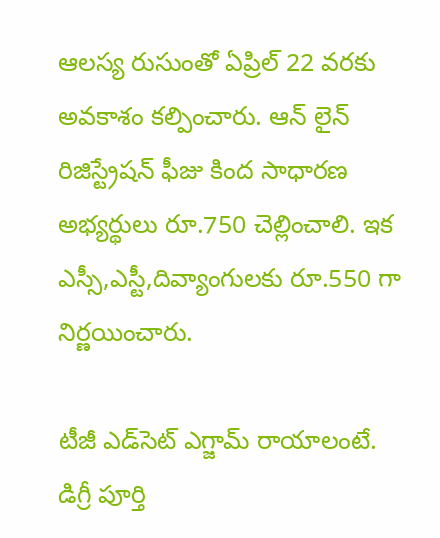ఆలస్య రుసుంతో ఏప్రిల్ 22 వరకు అవకాశం కల్పించారు. ఆన్ లైన్ రిజిస్ట్రేషన్ ఫీజు కింద సాధారణ అభ్యర్థులు రూ.750 చెల్లించాలి. ఇక ఎస్సీ,ఎస్టీ,దివ్యాంగులకు రూ.550 గా నిర్ణయించారు.

టీజీ ఎడ్‌సెట్ ఎగ్జామ్ రాయాలంటే. డిగ్రీ పూర్తి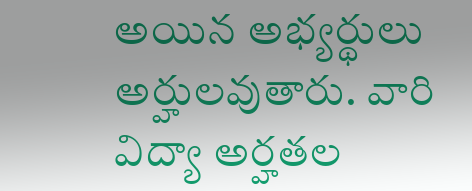అయిన అభ్యర్థులు అర్హులవుతారు. వారి విద్యా అర్హతల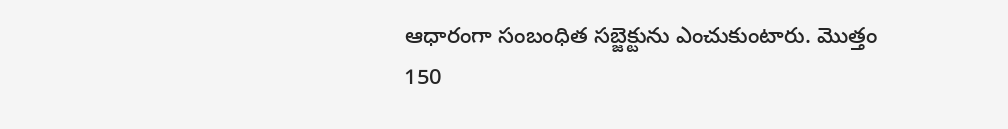ఆధారంగా సంబంధిత సబ్జెక్టును ఎంచుకుంటారు. మొత్తం 150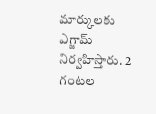మార్కులకు ఎగ్జామ్ నిర్వహిస్తారు. 2 గంటల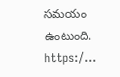సమయం ఉంటుంది. https:/...